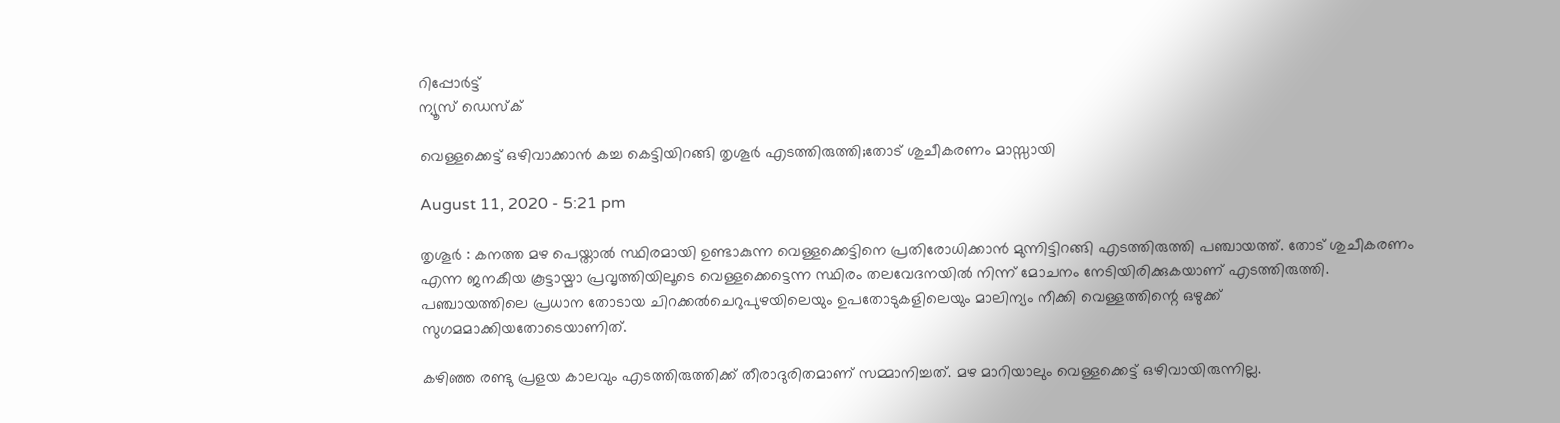റിപ്പോര്‍ട്ട്
ന്യൂസ് ഡെസ്ക്

വെള്ളക്കെട്ട് ഒഴിവാക്കാന്‍ കച്ച കെട്ടിയിറങ്ങി തൃശൂര്‍ എടത്തിരുത്തി;തോട് ശുചീകരണം മാസ്സായി

August 11, 2020 - 5:21 pm

തൃശൂര്‍ : കനത്ത മഴ പെയ്താല്‍ സ്ഥിരമായി ഉണ്ടാകുന്ന വെള്ളക്കെട്ടിനെ പ്രതിരോധിക്കാന്‍ മുന്നിട്ടിറങ്ങി എടത്തിരുത്തി പഞ്ചായത്ത്. തോട് ശുചീകരണം എന്ന ജനകീയ കൂട്ടായ്മാ പ്രവൃത്തിയിലൂടെ വെള്ളക്കെട്ടെന്ന സ്ഥിരം തലവേദനയില്‍ നിന്ന് മോചനം നേടിയിരിക്കുകയാണ് എടത്തിരുത്തി. പഞ്ചായത്തിലെ പ്രധാന തോടായ ചിറക്കല്‍ചെറുപുഴയിലെയും ഉപതോടുകളിലെയും മാലിന്യം നീക്കി വെള്ളത്തിന്റെ ഒഴുക്ക് സുഗമമാക്കിയതോടെയാണിത്.

കഴിഞ്ഞ രണ്ടു പ്രളയ കാലവും എടത്തിരുത്തിക്ക് തീരാദുരിതമാണ് സമ്മാനിച്ചത്. മഴ മാറിയാലും വെള്ളക്കെട്ട് ഒഴിവായിരുന്നില്ല.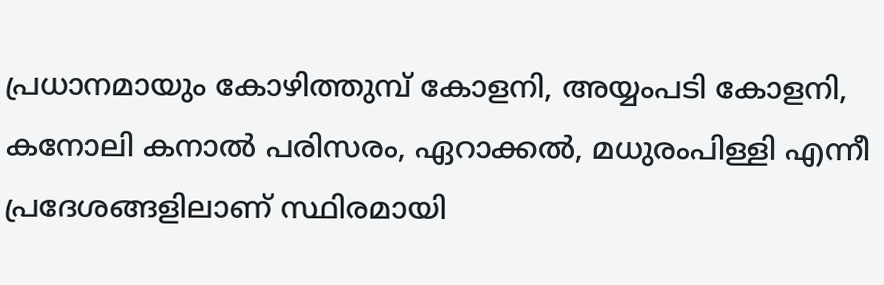പ്രധാനമായും കോഴിത്തുമ്പ് കോളനി, അയ്യംപടി കോളനി, കനോലി കനാല്‍ പരിസരം, ഏറാക്കല്‍, മധുരംപിള്ളി എന്നീ പ്രദേശങ്ങളിലാണ് സ്ഥിരമായി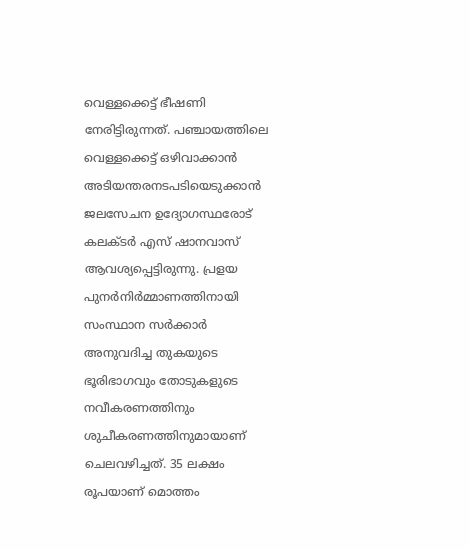വെള്ളക്കെട്ട് ഭീഷണി നേരിട്ടിരുന്നത്. പഞ്ചായത്തിലെ വെള്ളക്കെട്ട് ഒഴിവാക്കാന്‍ അടിയന്തരനടപടിയെടുക്കാന്‍ ജലസേചന ഉദ്യോഗസ്ഥരോട് കലക്ടര്‍ എസ് ഷാനവാസ് ആവശ്യപ്പെട്ടിരുന്നു. പ്രളയ പുനര്‍നിര്‍മ്മാണത്തിനായി സംസ്ഥാന സര്‍ക്കാര്‍ അനുവദിച്ച തുകയുടെ ഭൂരിഭാഗവും തോടുകളുടെ നവീകരണത്തിനും ശുചീകരണത്തിനുമായാണ് ചെലവഴിച്ചത്. 35 ലക്ഷം രൂപയാണ് മൊത്തം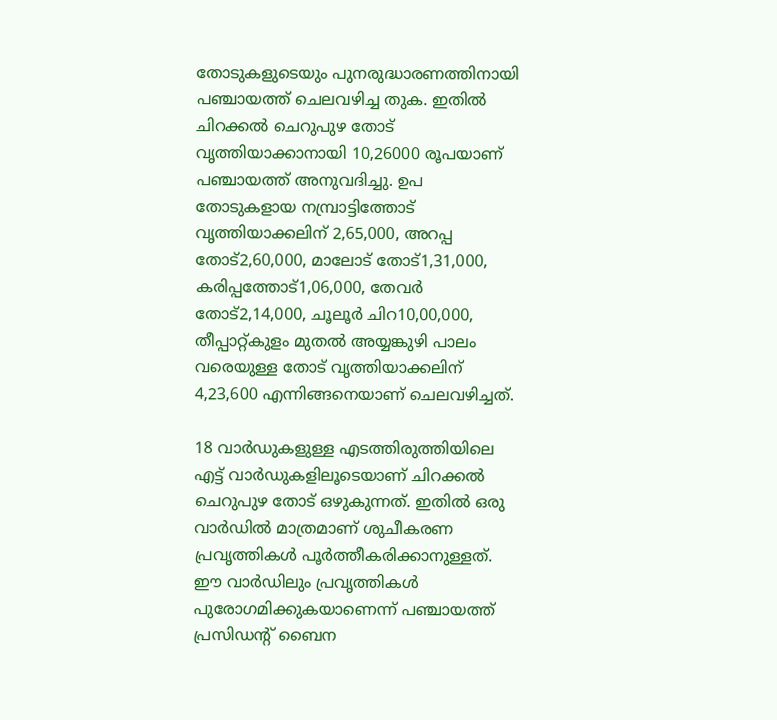തോടുകളുടെയും പുനരുദ്ധാരണത്തിനായി പഞ്ചായത്ത് ചെലവഴിച്ച തുക. ഇതില്‍ ചിറക്കല്‍ ചെറുപുഴ തോട് വൃത്തിയാക്കാനായി 10,26000 രൂപയാണ് പഞ്ചായത്ത് അനുവദിച്ചു. ഉപ തോടുകളായ നമ്പ്രാട്ടിത്തോട് വൃത്തിയാക്കലിന് 2,65,000, അറപ്പ തോട്2,60,000, മാലോട് തോട്1,31,000, കരിപ്പത്തോട്1,06,000, തേവര്‍ തോട്2,14,000, ചൂലൂര്‍ ചിറ10,00,000, തീപ്പാറ്റ്കുളം മുതല്‍ അയ്യങ്കുഴി പാലം വരെയുള്ള തോട് വൃത്തിയാക്കലിന് 4,23,600 എന്നിങ്ങനെയാണ് ചെലവഴിച്ചത്.

18 വാര്‍ഡുകളുള്ള എടത്തിരുത്തിയിലെ എട്ട് വാര്‍ഡുകളിലൂടെയാണ് ചിറക്കല്‍ ചെറുപുഴ തോട് ഒഴുകുന്നത്. ഇതില്‍ ഒരു വാര്‍ഡില്‍ മാത്രമാണ് ശുചീകരണ പ്രവൃത്തികള്‍ പൂര്‍ത്തീകരിക്കാനുള്ളത്. ഈ വാര്‍ഡിലും പ്രവൃത്തികള്‍ പുരോഗമിക്കുകയാണെന്ന് പഞ്ചായത്ത് പ്രസിഡന്റ് ബൈന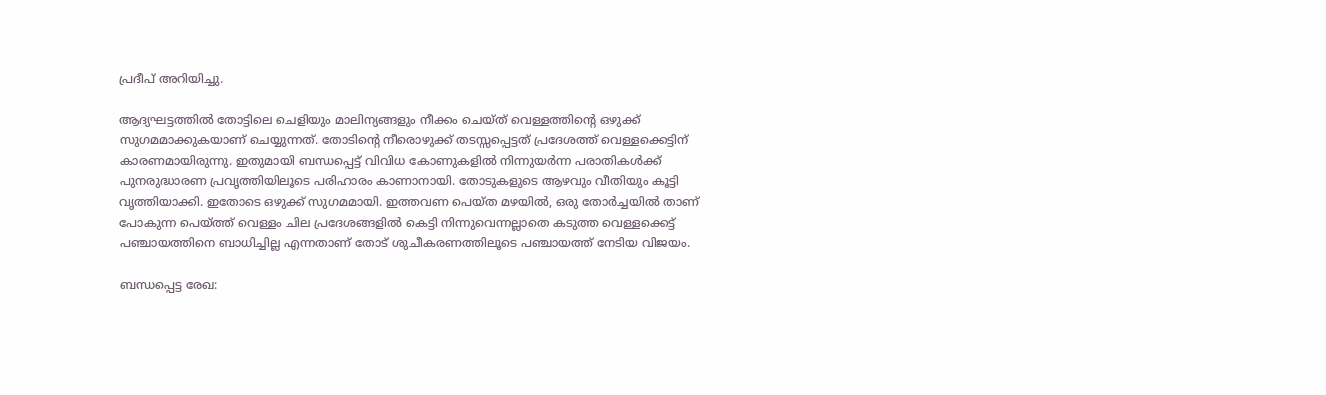പ്രദീപ് അറിയിച്ചു.

ആദ്യഘട്ടത്തില്‍ തോട്ടിലെ ചെളിയും മാലിന്യങ്ങളും നീക്കം ചെയ്ത് വെള്ളത്തിന്റെ ഒഴുക്ക് സുഗമമാക്കുകയാണ് ചെയ്യുന്നത്. തോടിന്റെ നീരൊഴുക്ക് തടസ്സപ്പെട്ടത് പ്രദേശത്ത് വെള്ളക്കെട്ടിന് കാരണമായിരുന്നു. ഇതുമായി ബന്ധപ്പെട്ട് വിവിധ കോണുകളില്‍ നിന്നുയര്‍ന്ന പരാതികള്‍ക്ക് പുനരുദ്ധാരണ പ്രവൃത്തിയിലൂടെ പരിഹാരം കാണാനായി. തോടുകളുടെ ആഴവും വീതിയും കൂട്ടി വൃത്തിയാക്കി. ഇതോടെ ഒഴുക്ക് സുഗമമായി. ഇത്തവണ പെയ്ത മഴയില്‍, ഒരു തോര്‍ച്ചയില്‍ താണ് പോകുന്ന പെയ്ത്ത് വെള്ളം ചില പ്രദേശങ്ങളില്‍ കെട്ടി നിന്നുവെന്നല്ലാതെ കടുത്ത വെള്ളക്കെട്ട് പഞ്ചായത്തിനെ ബാധിച്ചില്ല എന്നതാണ് തോട് ശുചീകരണത്തിലൂടെ പഞ്ചായത്ത് നേടിയ വിജയം.

ബന്ധപ്പെട്ട രേഖ: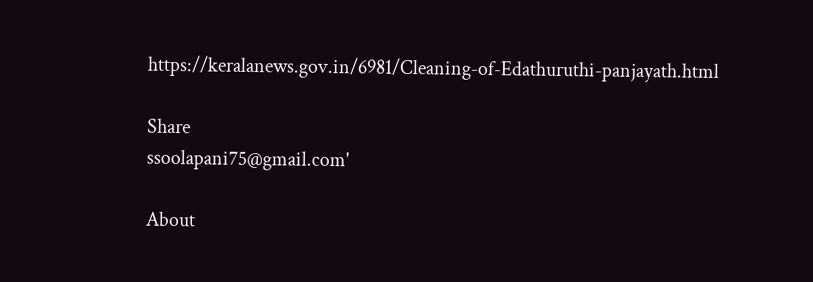https://keralanews.gov.in/6981/Cleaning-of-Edathuruthi-panjayath.html

Share
ssoolapani75@gmail.com'

About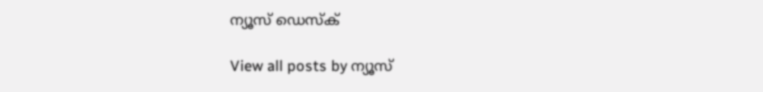ന്യൂസ് ഡെസ്ക്

View all posts by ന്യൂസ്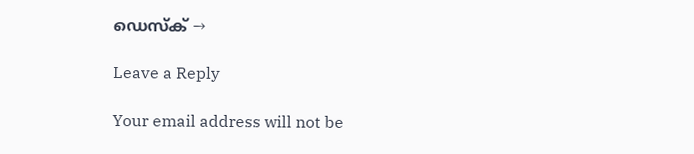ഡെസ്ക് →

Leave a Reply

Your email address will not be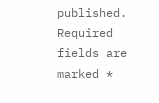published. Required fields are marked *